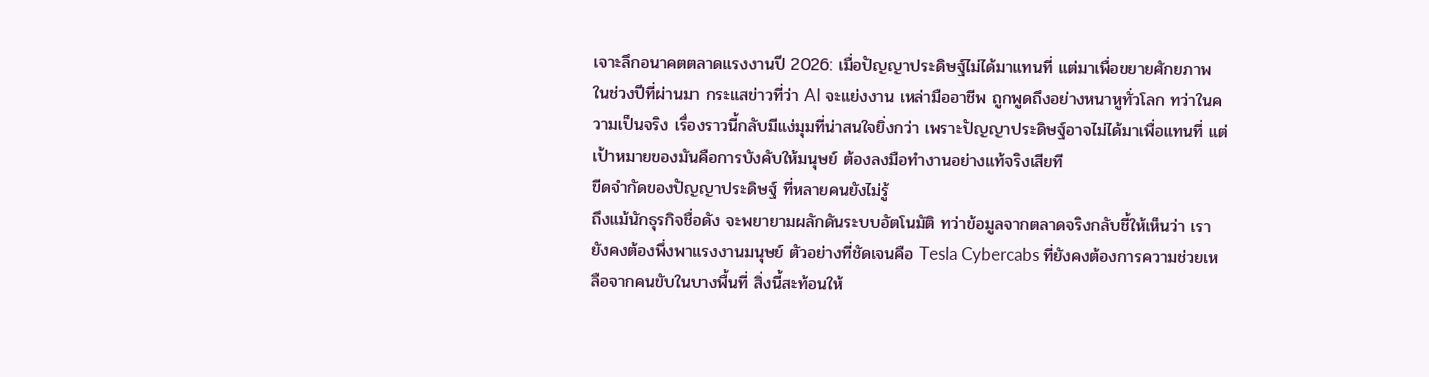เจาะลึกอนาคตตลาดแรงงานปี 2026: เมื่อปัญญาประดิษฐ์ไม่ได้มาแทนที่ แต่มาเพื่อขยายศักยภาพ
ในช่วงปีที่ผ่านมา กระแสข่าวที่ว่า AI จะแย่งงาน เหล่ามืออาชีพ ถูกพูดถึงอย่างหนาหูทั่วโลก ทว่าในความเป็นจริง เรื่องราวนี้กลับมีแง่มุมที่น่าสนใจยิ่งกว่า เพราะปัญญาประดิษฐ์อาจไม่ได้มาเพื่อแทนที่ แต่เป้าหมายของมันคือการบังคับให้มนุษย์ ต้องลงมือทำงานอย่างแท้จริงเสียที
ขีดจำกัดของปัญญาประดิษฐ์ ที่หลายคนยังไม่รู้
ถึงแม้นักธุรกิจชื่อดัง จะพยายามผลักดันระบบอัตโนมัติ ทว่าข้อมูลจากตลาดจริงกลับชี้ให้เห็นว่า เรายังคงต้องพึ่งพาแรงงานมนุษย์ ตัวอย่างที่ชัดเจนคือ Tesla Cybercabs ที่ยังคงต้องการความช่วยเหลือจากคนขับในบางพื้นที่ สิ่งนี้สะท้อนให้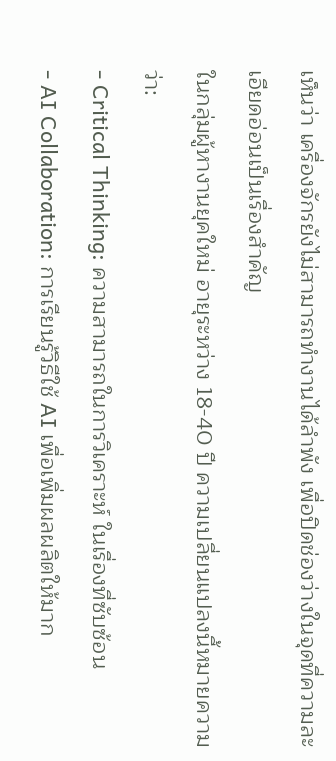เห็นว่า เครื่องจักรยังไม่สามารถทำงานได้ลำพัง เพื่อปิดช่องว่างในจุดที่ความละเอียดอ่อนเป็นเรื่องสำคัญ
ในกลุ่มผู้หางานยุคใหม่ อายุระหว่าง 18-40 ปี ความเปลี่ยนแปลงนี้หมายความว่า:
- Critical Thinking: ความสามารถในการวิเคราะห์ ในเรื่องที่ซับซ้อน
- AI Collaboration: การเรียนรู้วิธีใช้ AI เพื่อเพิ่มผลผลิตให้มาก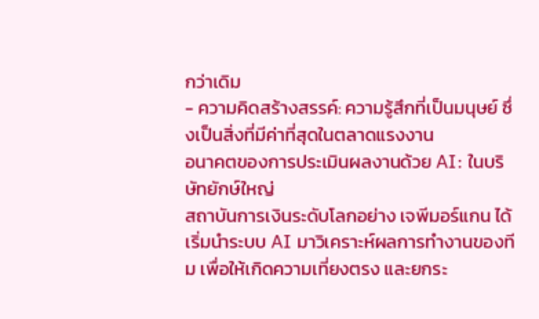กว่าเดิม
- ความคิดสร้างสรรค์: ความรู้สึกที่เป็นมนุษย์ ซึ่งเป็นสิ่งที่มีค่าที่สุดในตลาดแรงงาน
อนาคตของการประเมินผลงานด้วย AI: ในบริษัทยักษ์ใหญ่
สถาบันการเงินระดับโลกอย่าง เจพีมอร์แกน ได้เริ่มนำระบบ AI มาวิเคราะห์ผลการทำงานของทีม เพื่อให้เกิดความเที่ยงตรง และยกระ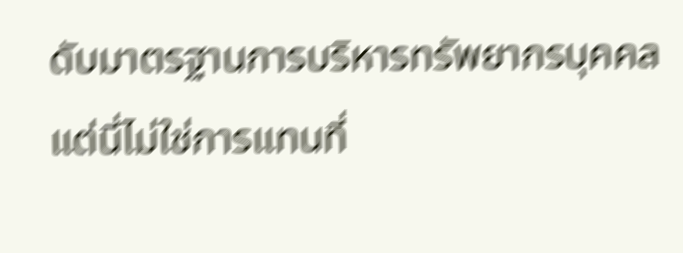ดับมาตรฐานการบริหารทรัพยากรบุคคล แต่นี่ไม่ใช่การแทนที่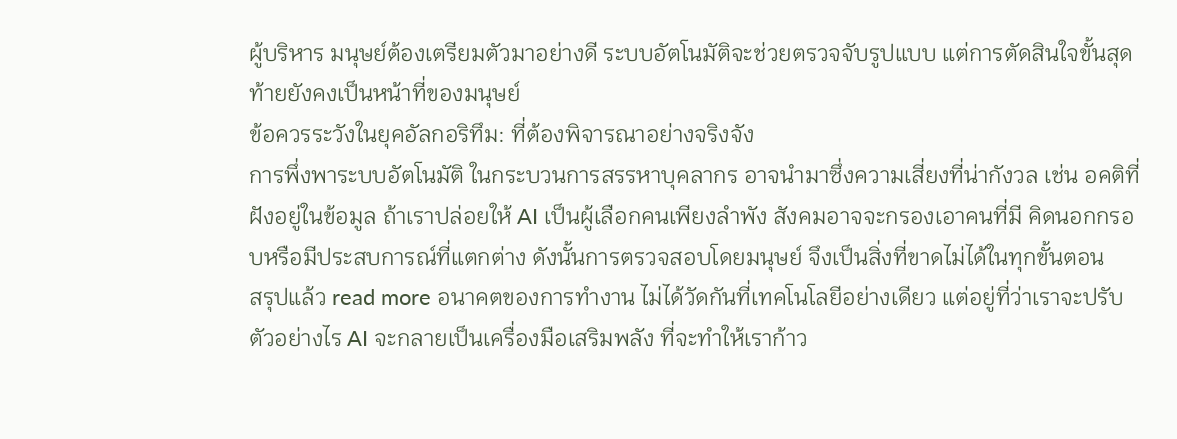ผู้บริหาร มนุษย์ต้องเตรียมตัวมาอย่างดี ระบบอัตโนมัติจะช่วยตรวจจับรูปแบบ แต่การตัดสินใจขั้นสุดท้ายยังคงเป็นหน้าที่ของมนุษย์
ข้อควรระวังในยุคอัลกอริทึม: ที่ต้องพิจารณาอย่างจริงจัง
การพึ่งพาระบบอัตโนมัติ ในกระบวนการสรรหาบุคลากร อาจนำมาซึ่งความเสี่ยงที่น่ากังวล เช่น อคติที่ฝังอยู่ในข้อมูล ถ้าเราปล่อยให้ AI เป็นผู้เลือกคนเพียงลำพัง สังคมอาจจะกรองเอาคนที่มี คิดนอกกรอบหรือมีประสบการณ์ที่แตกต่าง ดังนั้นการตรวจสอบโดยมนุษย์ จึงเป็นสิ่งที่ขาดไม่ได้ในทุกขั้นตอน
สรุปแล้ว read more อนาคตของการทำงาน ไม่ได้วัดกันที่เทคโนโลยีอย่างเดียว แต่อยู่ที่ว่าเราจะปรับตัวอย่างไร AI จะกลายเป็นเครื่องมือเสริมพลัง ที่จะทำให้เราก้าว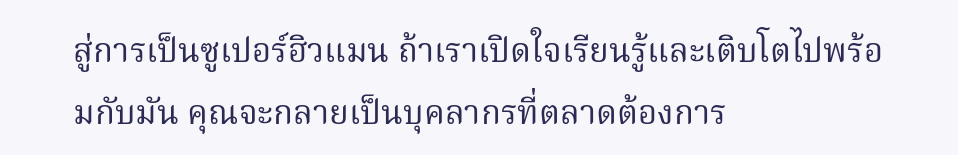สู่การเป็นซูเปอร์ฮิวแมน ถ้าเราเปิดใจเรียนรู้และเติบโตไปพร้อมกับมัน คุณจะกลายเป็นบุคลากรที่ตลาดต้องการ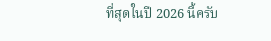ที่สุดในปี 2026 นี้ครับ